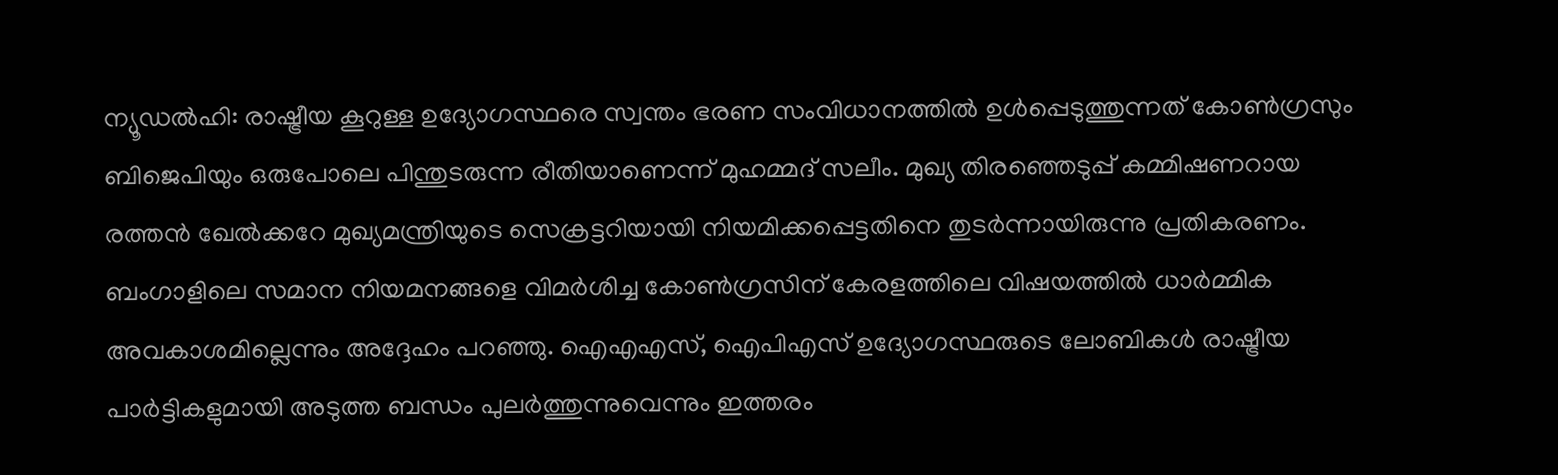ന്യൂഡൽഹി: രാഷ്ട്രീയ കൂറുള്ള ഉദ്യോഗസ്ഥരെ സ്വന്തം ഭരണ സംവിധാനത്തിൽ ഉൾപ്പെടുത്തുന്നത് കോൺഗ്രസും ബിജെപിയും ഒരുപോലെ പിന്തുടരുന്ന രീതിയാണെന്ന് മുഹമ്മദ് സലീം. മുഖ്യ തിരഞ്ഞെടുപ്പ് കമ്മിഷണറായ രത്തൻ ഖേൽക്കറേ മുഖ്യമന്ത്രിയുടെ സെക്രട്ടറിയായി നിയമിക്കപ്പെട്ടതിനെ തുടർന്നായിരുന്നു പ്രതികരണം.
ബംഗാളിലെ സമാന നിയമനങ്ങളെ വിമർശിച്ച കോൺഗ്രസിന് കേരളത്തിലെ വിഷയത്തിൽ ധാർമ്മിക അവകാശമില്ലെന്നും അദ്ദേഹം പറഞ്ഞു. ഐഎഎസ്, ഐപിഎസ് ഉദ്യോഗസ്ഥരുടെ ലോബികൾ രാഷ്ട്രീയ പാർട്ടികളുമായി അടുത്ത ബന്ധം പുലർത്തുന്നുവെന്നും ഇത്തരം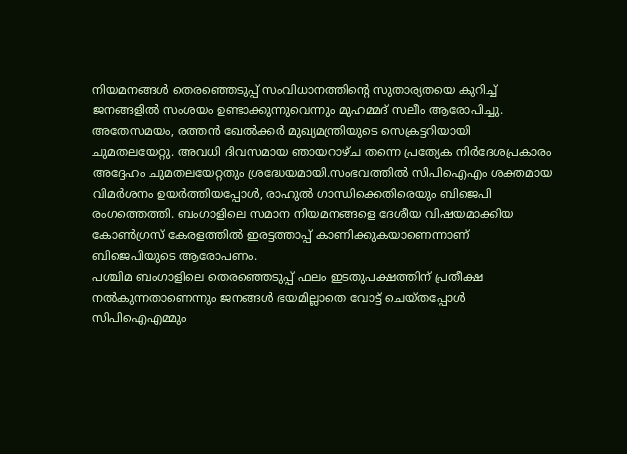നിയമനങ്ങൾ തെരഞ്ഞെടുപ്പ് സംവിധാനത്തിന്റെ സുതാര്യതയെ കുറിച്ച് ജനങ്ങളിൽ സംശയം ഉണ്ടാക്കുന്നുവെന്നും മുഹമ്മദ് സലീം ആരോപിച്ചു.
അതേസമയം, രത്തൻ ഖേൽക്കർ മുഖ്യമന്ത്രിയുടെ സെക്രട്ടറിയായി ചുമതലയേറ്റു. അവധി ദിവസമായ ഞായറാഴ്ച തന്നെ പ്രത്യേക നിർദേശപ്രകാരം അദ്ദേഹം ചുമതലയേറ്റതും ശ്രദ്ധേയമായി.സംഭവത്തിൽ സിപിഐഎം ശക്തമായ വിമർശനം ഉയർത്തിയപ്പോൾ, രാഹുൽ ഗാന്ധിക്കെതിരെയും ബിജെപി രംഗത്തെത്തി. ബംഗാളിലെ സമാന നിയമനങ്ങളെ ദേശീയ വിഷയമാക്കിയ കോൺഗ്രസ് കേരളത്തിൽ ഇരട്ടത്താപ്പ് കാണിക്കുകയാണെന്നാണ് ബിജെപിയുടെ ആരോപണം.
പശ്ചിമ ബംഗാളിലെ തെരഞ്ഞെടുപ്പ് ഫലം ഇടതുപക്ഷത്തിന് പ്രതീക്ഷ നൽകുന്നതാണെന്നും ജനങ്ങൾ ഭയമില്ലാതെ വോട്ട് ചെയ്തപ്പോൾ സിപിഐഎമ്മും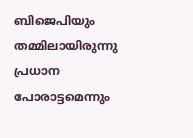ബിജെപിയും തമ്മിലായിരുന്നു പ്രധാന പോരാട്ടമെന്നും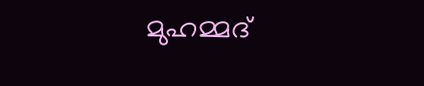മുഹമ്മദ്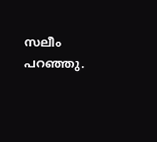സലീം പറഞ്ഞു.